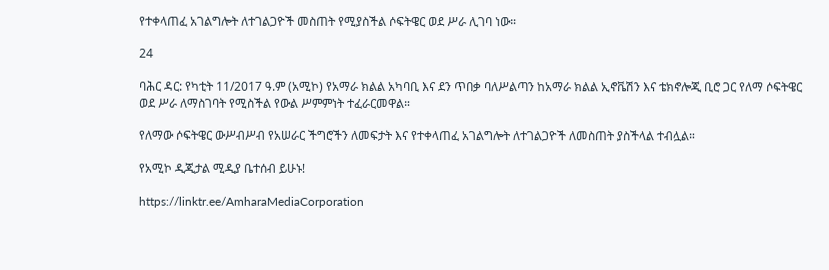የተቀላጠፈ አገልግሎት ለተገልጋዮች መስጠት የሚያስችል ሶፍትዌር ወደ ሥራ ሊገባ ነው።

24

ባሕር ዳር: የካቲት 11/2017 ዓ.ም (አሚኮ) የአማራ ክልል አካባቢ እና ደን ጥበቃ ባለሥልጣን ከአማራ ክልል ኢኖቬሽን እና ቴክኖሎጂ ቢሮ ጋር የለማ ሶፍትዌር ወደ ሥራ ለማስገባት የሚስችል የውል ሥምምነት ተፈራርመዋል።

የለማው ሶፍትዌር ውሥብሥብ የአሠራር ችግሮችን ለመፍታት እና የተቀላጠፈ አገልግሎት ለተገልጋዮች ለመስጠት ያስችላል ተብሏል።

የአሚኮ ዲጂታል ሚዲያ ቤተሰብ ይሁኑ!

https://linktr.ee/AmharaMediaCorporation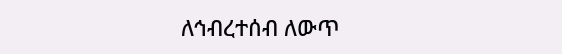ለኅብረተሰብ ለውጥ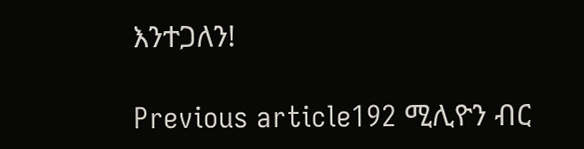እንተጋለን!

Previous article192 ሚሊዮን ብር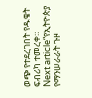ወጭ የተደረገበት የዱቄት ፍብሪካ ተመረቀ።
Next article“የኢትዮጵያ የማንሠራራት ጉዞ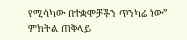የሚሳካው በተቋሞቻችን ጥንካሬ ነው” ምክትል ጠቅላይ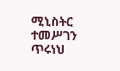ሚኒስትር ተመሥገን ጥሩነህ